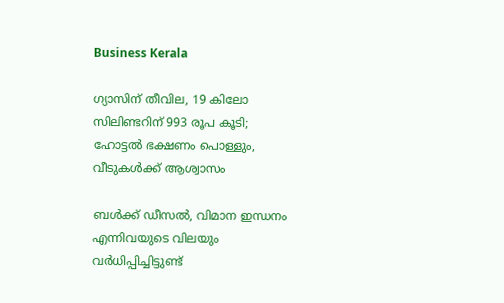Business Kerala

ഗ്യാസിന് തീവില, 19 കിലോ സിലിണ്ടറിന് 993 രൂപ കൂടി; ഹോട്ടല്‍ ഭക്ഷണം പൊള്ളും, വീടുകള്‍ക്ക് ആശ്വാസം

ബള്‍ക്ക് ഡീസല്‍, വിമാന ഇന്ധനം എന്നിവയുടെ വിലയും വര്‍ധിപ്പിച്ചിട്ടുണ്ട്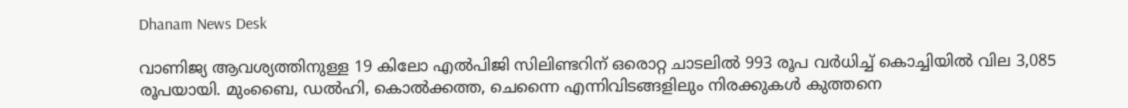Dhanam News Desk

വാണിജ്യ ആവശ്യത്തിനുള്ള 19 കിലോ എൽപിജി സിലിണ്ടറിന് ഒരൊറ്റ ചാടലിൽ 993 രൂപ വർധിച്ച് കൊച്ചിയിൽ വില 3,085 രൂപയായി. മുംബൈ, ഡൽഹി, കൊൽക്കത്ത, ചെന്നൈ എന്നിവിടങ്ങളിലും നിരക്കുകൾ കുത്തനെ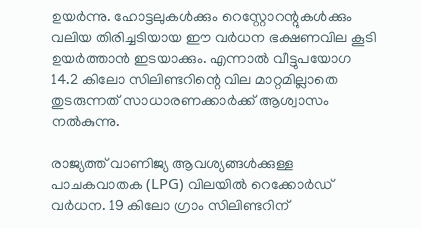ഉയർന്നു. ഹോട്ടലുകൾക്കും റെസ്റ്റോറന്റുകൾക്കും വലിയ തിരിച്ചടിയായ ഈ വർധന ഭക്ഷണവില കൂടി ഉയര്‍ത്താന്‍ ഇടയാക്കും. എന്നാൽ വീട്ടുപയോഗ 14.2 കിലോ സിലിണ്ടറിന്റെ വില മാറ്റമില്ലാതെ തുടരുന്നത് സാധാരണക്കാർക്ക് ആശ്വാസം നൽകുന്നു.

രാജ്യത്ത് വാണിജ്യ ആവശ്യങ്ങള്‍ക്കുള്ള പാചകവാതക (LPG) വിലയില്‍ റെക്കോര്‍ഡ് വര്‍ധന. 19 കിലോ ഗ്രാം സിലിണ്ടറിന്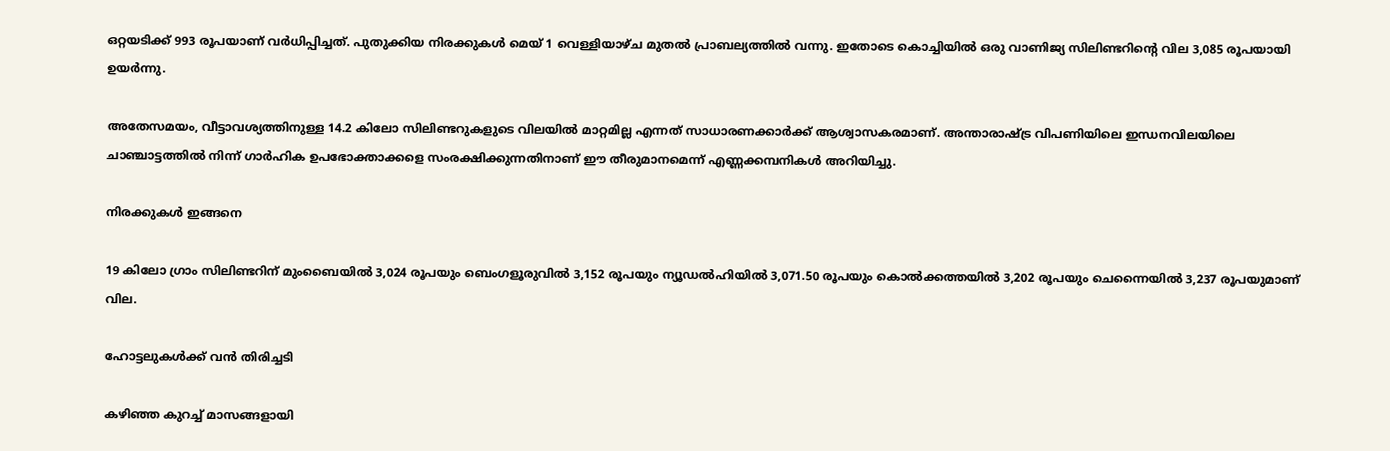ഒറ്റയടിക്ക് 993 രൂപയാണ് വര്‍ധിപ്പിച്ചത്. പുതുക്കിയ നിരക്കുകള്‍ മെയ് 1 വെള്ളിയാഴ്ച മുതല്‍ പ്രാബല്യത്തില്‍ വന്നു. ഇതോടെ കൊച്ചിയില്‍ ഒരു വാണിജ്യ സിലിണ്ടറിന്റെ വില 3,085 രൂപയായി ഉയര്‍ന്നു.

അതേസമയം, വീട്ടാവശ്യത്തിനുള്ള 14.2 കിലോ സിലിണ്ടറുകളുടെ വിലയില്‍ മാറ്റമില്ല എന്നത് സാധാരണക്കാര്‍ക്ക് ആശ്വാസകരമാണ്. അന്താരാഷ്ട്ര വിപണിയിലെ ഇന്ധനവിലയിലെ ചാഞ്ചാട്ടത്തില്‍ നിന്ന് ഗാര്‍ഹിക ഉപഭോക്താക്കളെ സംരക്ഷിക്കുന്നതിനാണ് ഈ തീരുമാനമെന്ന് എണ്ണക്കമ്പനികള്‍ അറിയിച്ചു.

നിരക്കുകള്‍ ഇങ്ങനെ

19 കിലോ ഗ്രാം സിലിണ്ടറിന് മുംബൈയില്‍ 3,024 രൂപയും ബെംഗളൂരുവില്‍ 3,152 രൂപയും ന്യൂഡല്‍ഹിയില്‍ 3,071.50 രൂപയും കൊല്‍ക്കത്തയില്‍ 3,202 രൂപയും ചെന്നൈയില്‍ 3,237 രൂപയുമാണ് വില.

ഹോട്ടലുകള്‍ക്ക്‌ വന്‍ തിരിച്ചടി

കഴിഞ്ഞ കുറച്ച് മാസങ്ങളായി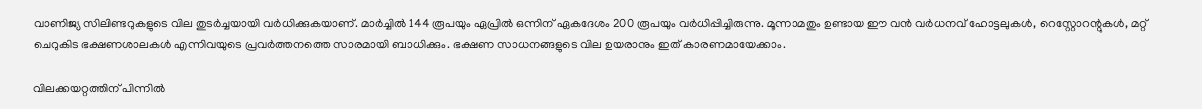വാണിജ്യ സിലിണ്ടറുകളുടെ വില തുടര്‍ച്ചയായി വര്‍ധിക്കുകയാണ്. മാര്‍ച്ചില്‍ 144 രൂപയും ഏപ്രില്‍ ഒന്നിന് ഏകദേശം 200 രൂപയും വര്‍ധിപ്പിച്ചിരുന്നു. മൂന്നാമതും ഉണ്ടായ ഈ വന്‍ വര്‍ധനവ് ഹോട്ടലുകള്‍, റെസ്റ്റോറന്റുകള്‍, മറ്റ് ചെറുകിട ഭക്ഷണശാലകള്‍ എന്നിവയുടെ പ്രവര്‍ത്തനത്തെ സാരമായി ബാധിക്കും. ഭക്ഷണ സാധനങ്ങളുടെ വില ഉയരാനും ഇത് കാരണമായേക്കാം.

വിലക്കയറ്റത്തിന് പിന്നില്‍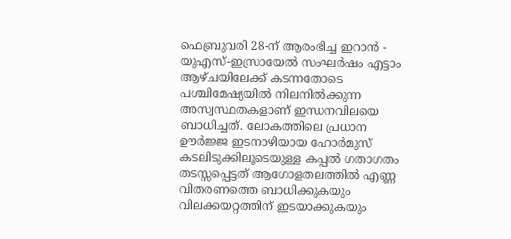ഫെബ്രുവരി 28-ന് ആരംഭിച്ച ഇറാന്‍ - യുഎസ്-ഇസ്രായേല്‍ സംഘര്‍ഷം എട്ടാം ആഴ്ചയിലേക്ക് കടന്നതോടെ പശ്ചിമേഷ്യയില്‍ നിലനില്‍ക്കുന്ന അസ്വസ്ഥതകളാണ് ഇന്ധനവിലയെ ബാധിച്ചത്. ലോകത്തിലെ പ്രധാന ഊര്‍ജ്ജ ഇടനാഴിയായ ഹോര്‍മുസ് കടലിടുക്കിലൂടെയുള്ള കപ്പല്‍ ഗതാഗതം തടസ്സപ്പെട്ടത് ആഗോളതലത്തില്‍ എണ്ണ വിതരണത്തെ ബാധിക്കുകയും വിലക്കയറ്റത്തിന് ഇടയാക്കുകയും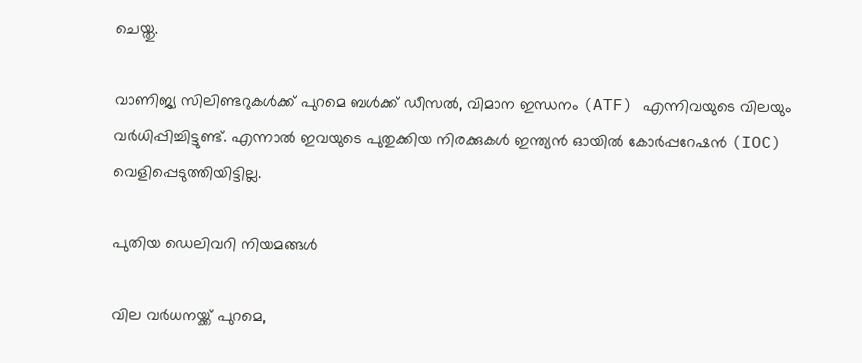ചെയ്തു.

വാണിജ്യ സിലിണ്ടറുകള്‍ക്ക് പുറമെ ബള്‍ക്ക് ഡീസല്‍, വിമാന ഇന്ധനം (ATF) എന്നിവയുടെ വിലയും വര്‍ധിപ്പിച്ചിട്ടുണ്ട്. എന്നാല്‍ ഇവയുടെ പുതുക്കിയ നിരക്കുകള്‍ ഇന്ത്യന്‍ ഓയില്‍ കോര്‍പ്പറേഷന്‍ (IOC) വെളിപ്പെടുത്തിയിട്ടില്ല.

പുതിയ ഡെലിവറി നിയമങ്ങള്‍

വില വര്‍ധനയ്ക്ക് പുറമെ,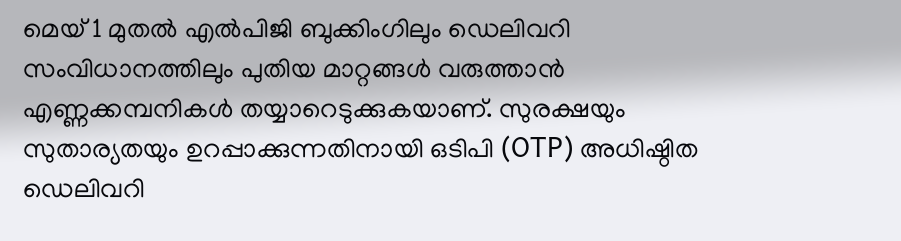മെയ് 1 മുതല്‍ എല്‍പിജി ബുക്കിംഗിലും ഡെലിവറി സംവിധാനത്തിലും പുതിയ മാറ്റങ്ങള്‍ വരുത്താന്‍ എണ്ണക്കമ്പനികള്‍ തയ്യാറെടുക്കുകയാണ്. സുരക്ഷയും സുതാര്യതയും ഉറപ്പാക്കുന്നതിനായി ഒടിപി (OTP) അധിഷ്ഠിത ഡെലിവറി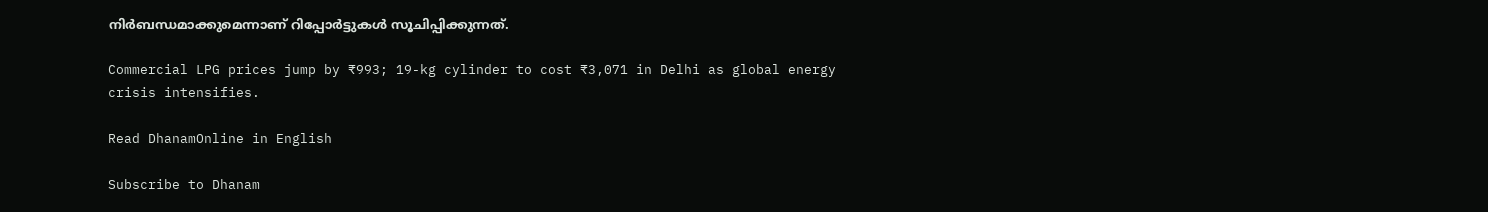നിര്‍ബന്ധമാക്കുമെന്നാണ് റിപ്പോര്‍ട്ടുകള്‍ സൂചിപ്പിക്കുന്നത്.

Commercial LPG prices jump by ₹993; 19-kg cylinder to cost ₹3,071 in Delhi as global energy crisis intensifies.

Read DhanamOnline in English

Subscribe to Dhanam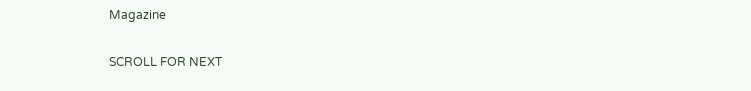Magazine

SCROLL FOR NEXT